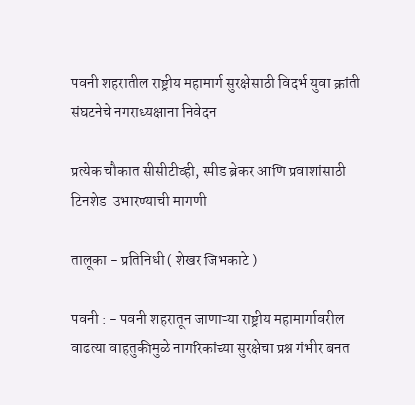पवनी शहरातील राष्ट्रीय महामार्ग सुरक्षेसाठी विदर्भ युवा क्रांती संघटनेचे नगराध्यक्षाना निवेदन

प्रत्येक चौकात सीसीटीव्ही, स्पीड ब्रेकर आणि प्रवाशांसाठी टिनशेड  उभारण्याची मागणी

तालूका - प्रतिनिधी ( शेखर जिभकाटे )

पवनी : - पवनी शहरातून जाणाऱ्या राष्ट्रीय महामार्गावरील वाढत्या वाहतुकीमुळे नागरिकांच्या सुरक्षेचा प्रश्न गंभीर बनत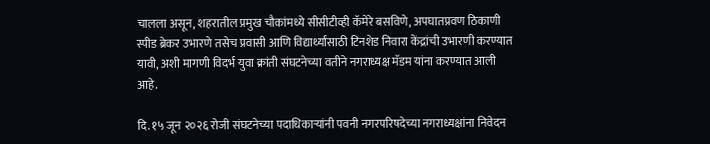चालला असून, शहरातील प्रमुख चौकांमध्ये सीसीटीव्ही कॅमेरे बसविणे, अपघातप्रवण ठिकाणी स्पीड ब्रेकर उभारणे तसेच प्रवासी आणि विद्यार्थ्यांसाठी टिनशेड निवारा केंद्रांची उभारणी करण्यात यावी, अशी मागणी विदर्भ युवा क्रांती संघटनेच्या वतीने नगराध्यक्ष मॅडम यांना करण्यात आली आहे.

दि. १५ जून २०२६ रोजी संघटनेच्या पदाधिकाऱ्यांनी पवनी नगरपरिषदेच्या नगराध्यक्षांना निवेदन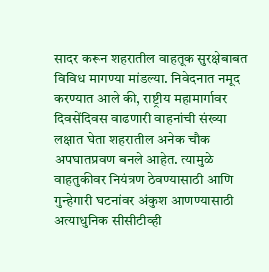सादर करून शहरातील वाहतूक सुरक्षेबाबत विविध मागण्या मांडल्या. निवेदनात नमूद करण्यात आले की, राष्ट्रीय महामार्गावर दिवसेंदिवस वाढणारी वाहनांची संख्या लक्षात घेता शहरातील अनेक चौक अपघातप्रवण बनले आहेत. त्यामुळे वाहतुकीवर नियंत्रण ठेवण्यासाठी आणि गुन्हेगारी घटनांवर अंकुश आणण्यासाठी अत्याधुनिक सीसीटीव्ही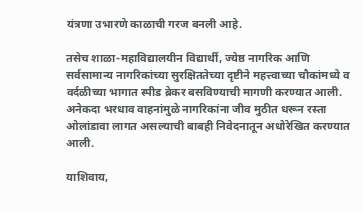यंत्रणा उभारणे काळाची गरज बनली आहे.

तसेच शाळा-महाविद्यालयीन विद्यार्थी, ज्येष्ठ नागरिक आणि सर्वसामान्य नागरिकांच्या सुरक्षिततेच्या दृष्टीने महत्त्वाच्या चौकांमध्ये व वर्दळीच्या भागात स्पीड ब्रेकर बसविण्याची मागणी करण्यात आली. अनेकदा भरधाव वाहनांमुळे नागरिकांना जीव मुठीत धरून रस्ता ओलांडावा लागत असल्याची बाबही निवेदनातून अधोरेखित करण्यात आली.

याशिवाय,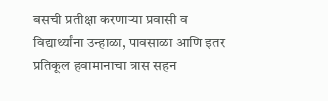बसची प्रतीक्षा करणाऱ्या प्रवासी व विद्यार्थ्यांना उन्हाळा, पावसाळा आणि इतर प्रतिकूल हवामानाचा त्रास सहन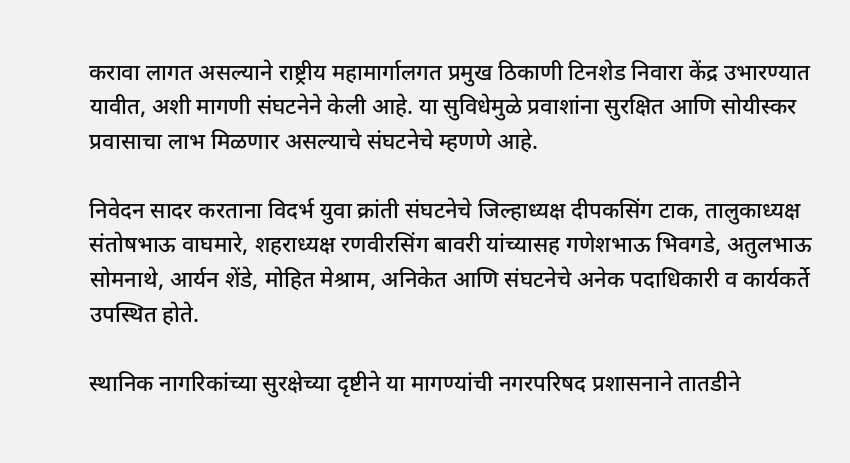करावा लागत असल्याने राष्ट्रीय महामार्गालगत प्रमुख ठिकाणी टिनशेड निवारा केंद्र उभारण्यात यावीत, अशी मागणी संघटनेने केली आहे. या सुविधेमुळे प्रवाशांना सुरक्षित आणि सोयीस्कर प्रवासाचा लाभ मिळणार असल्याचे संघटनेचे म्हणणे आहे.

निवेदन सादर करताना विदर्भ युवा क्रांती संघटनेचे जिल्हाध्यक्ष दीपकसिंग टाक, तालुकाध्यक्ष संतोषभाऊ वाघमारे, शहराध्यक्ष रणवीरसिंग बावरी यांच्यासह गणेशभाऊ भिवगडे, अतुलभाऊ सोमनाथे, आर्यन शेंडे, मोहित मेश्राम, अनिकेत आणि संघटनेचे अनेक पदाधिकारी व कार्यकर्ते उपस्थित होते.

स्थानिक नागरिकांच्या सुरक्षेच्या दृष्टीने या मागण्यांची नगरपरिषद प्रशासनाने तातडीने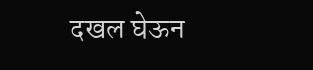दखल घेऊन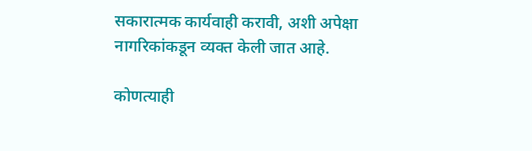सकारात्मक कार्यवाही करावी, अशी अपेक्षा नागरिकांकडून व्यक्त केली जात आहे.

कोणत्याही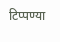टिप्पण्‍या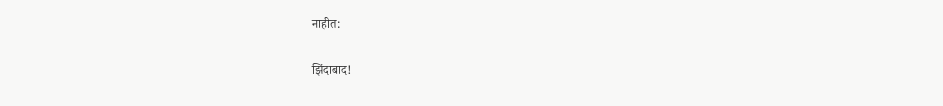नाहीत:

झिंदाबाद!